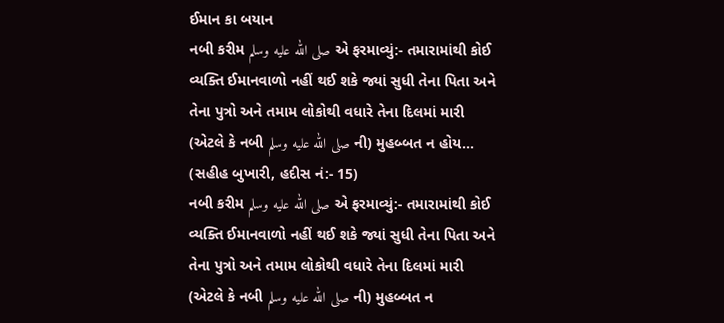ઈમાન કા બયાન
નબી કરીમ صلى الله عليه وسلم એ ફરમાવ્યું:- તમારામાંથી કોઈ વ્યક્તિ ઈમાનવાળો નહીં થઈ શકે જ્યાં સુધી તેના પિતા અને તેના પુત્રો અને તમામ લોકોથી વધારે તેના દિલમાં મારી (એટલે કે નબી صلى الله عليه وسلم ની) મુહબ્બત ન હોય...
(સહીહ બુખારી, હદીસ નં:- 15)
નબી કરીમ صلى الله عليه وسلم એ ફરમાવ્યું:- તમારામાંથી કોઈ વ્યક્તિ ઈમાનવાળો નહીં થઈ શકે જ્યાં સુધી તેના પિતા અને તેના પુત્રો અને તમામ લોકોથી વધારે તેના દિલમાં મારી (એટલે કે નબી صلى الله عليه وسلم ની) મુહબ્બત ન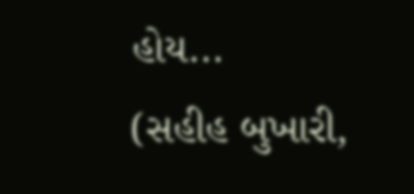હોય...
(સહીહ બુખારી,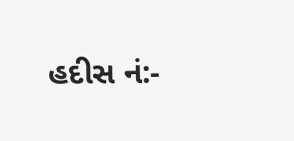હદીસ નં:-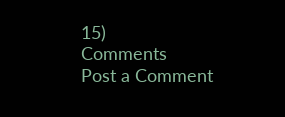15)
Comments
Post a Comment